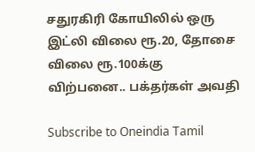சதுரகிரி கோயிலில் ஒரு இட்லி விலை ரூ.20, தோசை விலை ரூ.100க்கு விற்பனை.. பக்தர்கள் அவதி

Subscribe to Oneindia Tamil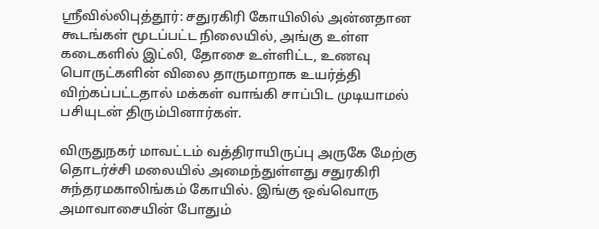ஸ்ரீவில்லிபுத்தூர்: சதுரகிரி கோயிலில் அன்னதான கூடங்கள் மூடப்பட்ட நிலையில், அங்கு உள்ள கடைகளில் இட்லி, தோசை உள்ளிட்ட, உணவு பொருட்களின் விலை தாருமாறாக உயர்த்தி விற்கப்பட்டதால் மக்கள் வாங்கி சாப்பிட முடியாமல் பசியுடன் திரும்பினார்கள்.

விருதுநகர் மாவட்டம் வத்திராயிருப்பு அருகே மேற்கு தொடர்ச்சி மலையில் அமைந்துள்ளது சதுரகிரி சுந்தரமகாலிங்கம் கோயில். இங்கு ஒவ்வொரு அமாவாசையின் போதும்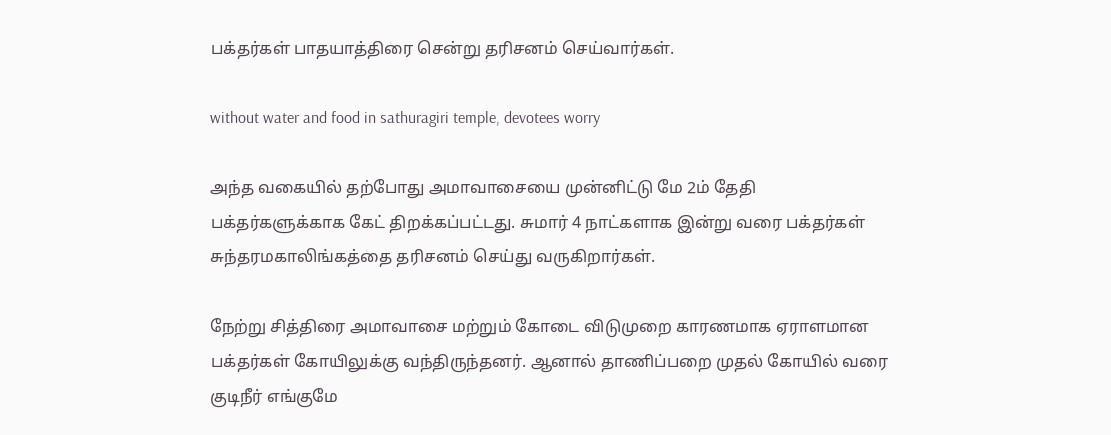பக்தர்கள் பாதயாத்திரை சென்று தரிசனம் செய்வார்கள்.

without water and food in sathuragiri temple, devotees worry

அந்த வகையில் தற்போது அமாவாசையை முன்னிட்டு மே 2ம் தேதி பக்தர்களுக்காக கேட் திறக்கப்பட்டது. சுமார் 4 நாட்களாக இன்று வரை பக்தர்கள் சுந்தரமகாலிங்கத்தை தரிசனம் செய்து வருகிறார்கள்.

நேற்று சித்திரை அமாவாசை மற்றும் கோடை விடுமுறை காரணமாக ஏராளமான பக்தர்கள் கோயிலுக்கு வந்திருந்தனர். ஆனால் தாணிப்பறை முதல் கோயில் வரை குடிநீர் எங்குமே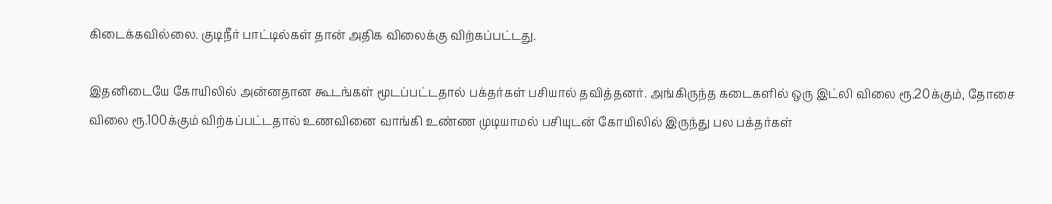கிடைக்கவில்லை. குடிநீர் பாட்டில்கள் தான் அதிக விலைக்கு விற்கப்பட்டது.

இதனிடையே கோயிலில் அன்னதான கூடங்கள் மூடப்பட்டதால் பக்தர்கள் பசியால் தவித்தனர். அங்கிருந்த கடைகளில் ஒரு இட்லி விலை ரூ.20க்கும், தோசை விலை ரூ.100க்கும் விற்கப்பட்டதால் உணவினை வாங்கி உண்ண முடியாமல் பசியுடன் கோயிலில் இருந்து பல பக்தர்கள்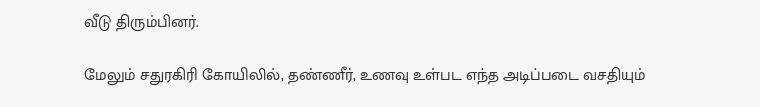வீடு திரும்பினர்.

மேலும் சதுரகிரி கோயிலில், தண்ணீர், உணவு உள்பட எந்த அடிப்படை வசதியும்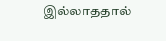இல்லாததால்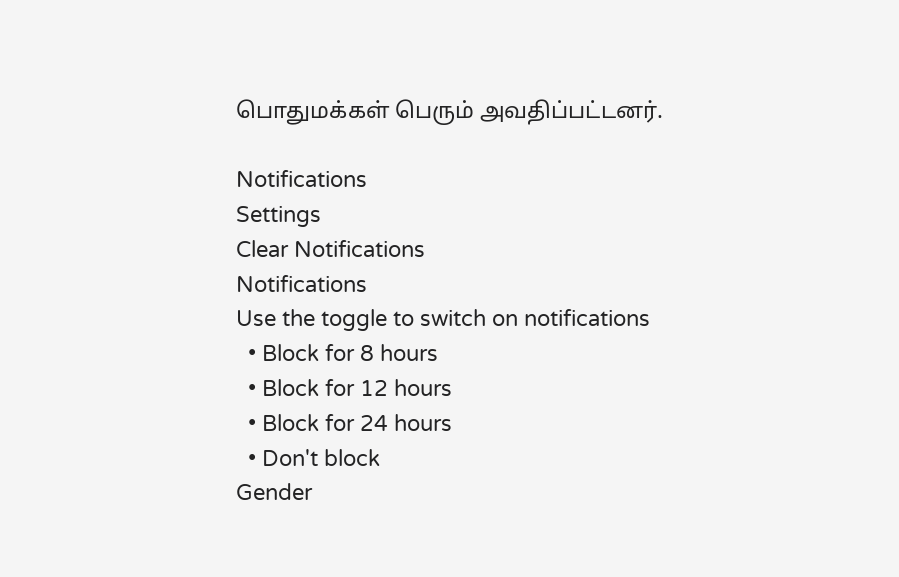பொதுமக்கள் பெரும் அவதிப்பட்டனர்.

Notifications
Settings
Clear Notifications
Notifications
Use the toggle to switch on notifications
  • Block for 8 hours
  • Block for 12 hours
  • Block for 24 hours
  • Don't block
Gender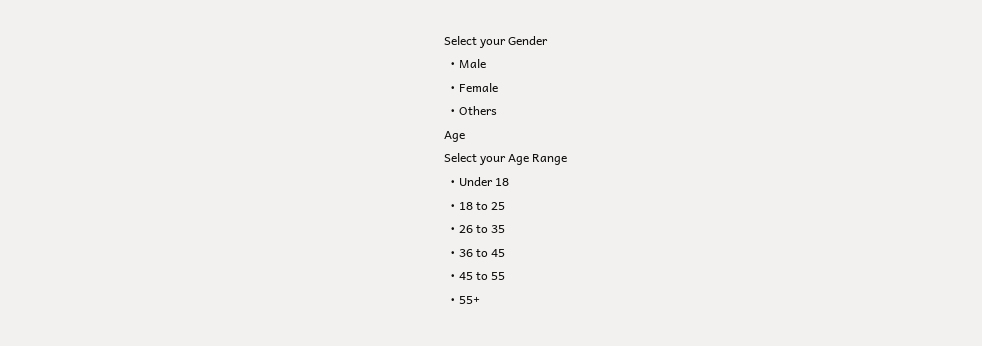Select your Gender
  • Male
  • Female
  • Others
Age
Select your Age Range
  • Under 18
  • 18 to 25
  • 26 to 35
  • 36 to 45
  • 45 to 55
  • 55+